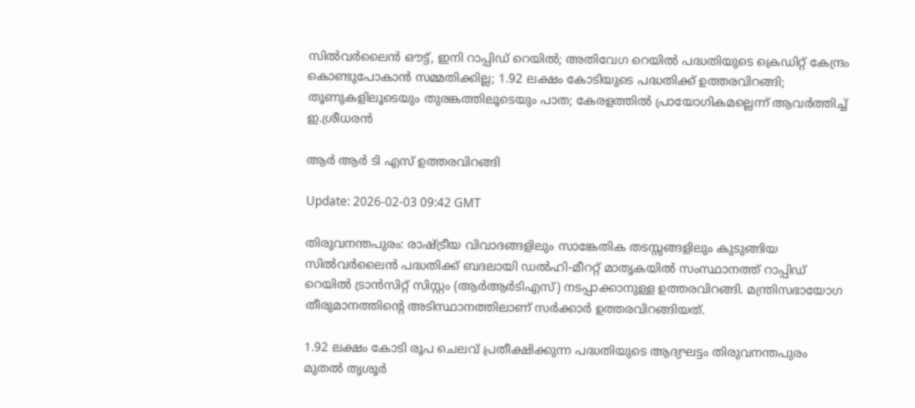സില്‍വര്‍ലൈന്‍ ഔട്ട്, ഇനി റാപ്പിഡ് റെയില്‍; അതിവേഗ റെയില്‍ പദ്ധതിയുടെ ക്രെഡിറ്റ് കേന്ദ്രം കൊണ്ടുപോകാന്‍ സമ്മതിക്കില്ല; 1.92 ലക്ഷം കോടിയുടെ പദ്ധതിക്ക് ഉത്തരവിറങ്ങി; തൂണുകളിലൂടെയും തുരങ്കത്തിലൂടെയും പാത; കേരളത്തില്‍ പ്രായോഗികമല്ലെന്ന് ആവര്‍ത്തിച്ച് ഇ.ശ്രീധരന്‍

ആര്‍ ആര്‍ ടി എസ് ഉത്തരവിറങ്ങി

Update: 2026-02-03 09:42 GMT

തിരുവനന്തപുരം: രാഷ്ട്രീയ വിവാദങ്ങളിലും സാങ്കേതിക തടസ്സങ്ങളിലും കുടുങ്ങിയ സില്‍വര്‍ലൈന്‍ പദ്ധതിക്ക് ബദലായി ഡല്‍ഹി-മീററ്റ് മാതൃകയില്‍ സംസ്ഥാനത്ത് റാപ്പിഡ് റെയില്‍ ട്രാന്‍സിറ്റ് സിസ്റ്റം (ആര്‍ആര്‍ടിഎസ്) നടപ്പാക്കാനുള്ള ഉത്തരവിറങ്ങി. മന്ത്രിസഭായോഗ തീരുമാനത്തിന്റെ അടിസ്ഥാനത്തിലാണ് സര്‍ക്കാര്‍ ഉത്തരവിറങ്ങിയത്.

1.92 ലക്ഷം കോടി രൂപ ചെലവ് പ്രതീക്ഷിക്കുന്ന പദ്ധതിയുടെ ആദ്യഘട്ടം തിരുവനന്തപുരം മുതല്‍ തൃശൂര്‍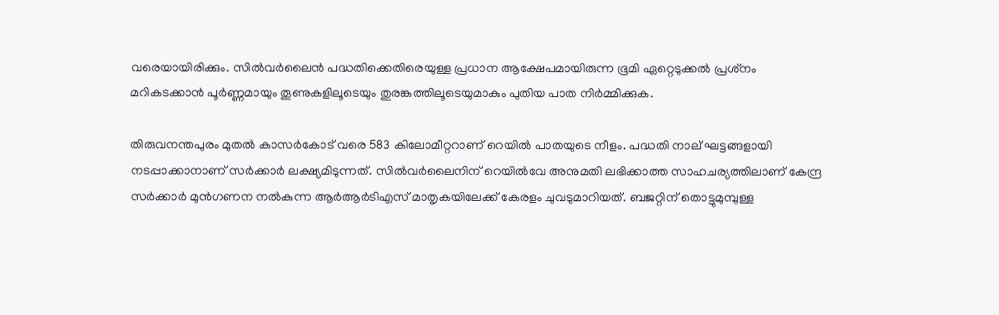വരെയായിരിക്കും. സില്‍വര്‍ലൈന്‍ പദ്ധതിക്കെതിരെയുള്ള പ്രധാന ആക്ഷേപമായിരുന്ന ഭൂമി ഏറ്റെടുക്കല്‍ പ്രശ്‌നം മറികടക്കാന്‍ പൂര്‍ണ്ണമായും തൂണുകളിലൂടെയും തുരങ്കത്തിലൂടെയുമാകും പുതിയ പാത നിര്‍മ്മിക്കുക.

തിരുവനന്തപുരം മുതല്‍ കാസര്‍കോട് വരെ 583 കിലോമീറ്ററാണ് റെയില്‍ പാതയുടെ നീളം. പദ്ധതി നാല് ഘട്ടങ്ങളായി നടപ്പാക്കാനാണ് സര്‍ക്കാര്‍ ലക്ഷ്യമിടുന്നത്. സില്‍വര്‍ലൈനിന് റെയില്‍വേ അനുമതി ലഭിക്കാത്ത സാഹചര്യത്തിലാണ് കേന്ദ്ര സര്‍ക്കാര്‍ മുന്‍ഗണന നല്‍കുന്ന ആര്‍ആര്‍ടിഎസ് മാതൃകയിലേക്ക് കേരളം ചുവടുമാറിയത്. ബജറ്റിന് തൊട്ടുമുമ്പുള്ള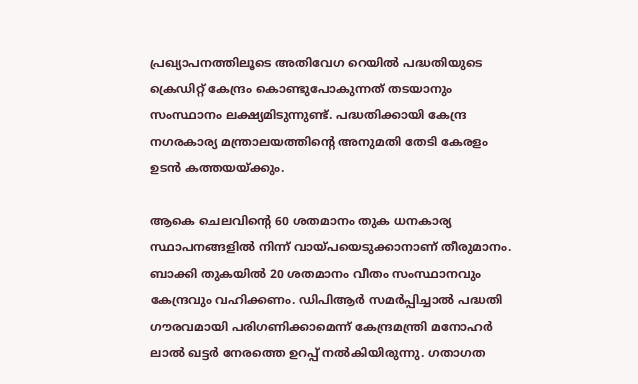പ്രഖ്യാപനത്തിലൂടെ അതിവേഗ റെയില്‍ പദ്ധതിയുടെ ക്രെഡിറ്റ് കേന്ദ്രം കൊണ്ടുപോകുന്നത് തടയാനും സംസ്ഥാനം ലക്ഷ്യമിടുന്നുണ്ട്. പദ്ധതിക്കായി കേന്ദ്ര നഗരകാര്യ മന്ത്രാലയത്തിന്റെ അനുമതി തേടി കേരളം ഉടന്‍ കത്തയയ്ക്കും.

ആകെ ചെലവിന്റെ 60 ശതമാനം തുക ധനകാര്യ സ്ഥാപനങ്ങളില്‍ നിന്ന് വായ്പയെടുക്കാനാണ് തീരുമാനം. ബാക്കി തുകയില്‍ 20 ശതമാനം വീതം സംസ്ഥാനവും കേന്ദ്രവും വഹിക്കണം. ഡിപിആര്‍ സമര്‍പ്പിച്ചാല്‍ പദ്ധതി ഗൗരവമായി പരിഗണിക്കാമെന്ന് കേന്ദ്രമന്ത്രി മനോഹര്‍ ലാല്‍ ഖട്ടര്‍ നേരത്തെ ഉറപ്പ് നല്‍കിയിരുന്നു. ഗതാഗത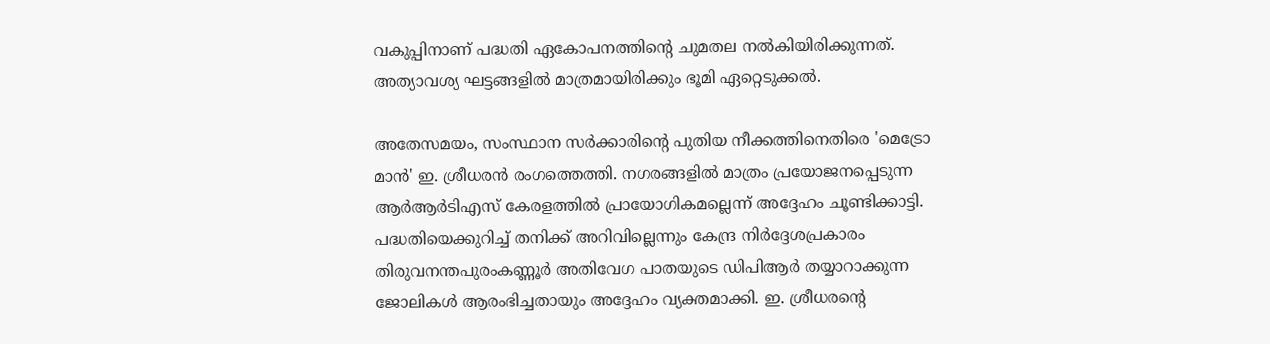വകുപ്പിനാണ് പദ്ധതി ഏകോപനത്തിന്റെ ചുമതല നല്‍കിയിരിക്കുന്നത്. അത്യാവശ്യ ഘട്ടങ്ങളില്‍ മാത്രമായിരിക്കും ഭൂമി ഏറ്റെടുക്കല്‍.

അതേസമയം, സംസ്ഥാന സര്‍ക്കാരിന്റെ പുതിയ നീക്കത്തിനെതിരെ 'മെട്രോ മാന്‍' ഇ. ശ്രീധരന്‍ രംഗത്തെത്തി. നഗരങ്ങളില്‍ മാത്രം പ്രയോജനപ്പെടുന്ന ആര്‍ആര്‍ടിഎസ് കേരളത്തില്‍ പ്രായോഗികമല്ലെന്ന് അദ്ദേഹം ചൂണ്ടിക്കാട്ടി. പദ്ധതിയെക്കുറിച്ച് തനിക്ക് അറിവില്ലെന്നും കേന്ദ്ര നിര്‍ദ്ദേശപ്രകാരം തിരുവനന്തപുരംകണ്ണൂര്‍ അതിവേഗ പാതയുടെ ഡിപിആര്‍ തയ്യാറാക്കുന്ന ജോലികള്‍ ആരംഭിച്ചതായും അദ്ദേഹം വ്യക്തമാക്കി. ഇ. ശ്രീധരന്റെ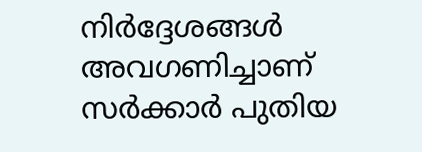നിര്‍ദ്ദേശങ്ങള്‍ അവഗണിച്ചാണ് സര്‍ക്കാര്‍ പുതിയ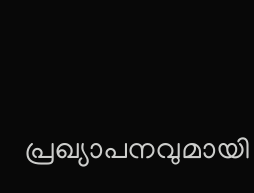പ്രഖ്യാപനവുമായി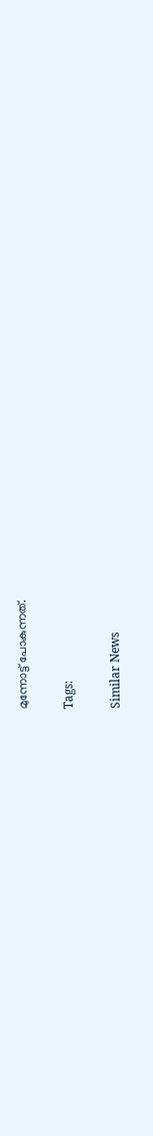മുന്നോട്ട് പോകുന്നത്.

Tags:

Similar News